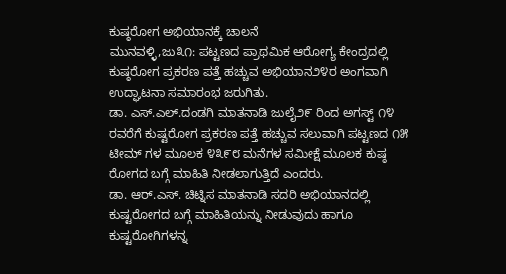ಕುಷ್ಠರೋಗ ಅಭಿಯಾನಕ್ಕೆ ಚಾಲನೆ
ಮುನವಳ್ಳಿ,ಜು೩೧: ಪಟ್ಟಣದ ಪ್ರಾಥಮಿಕ ಆರೋಗ್ಯ ಕೇಂದ್ರದಲ್ಲಿ ಕುಷ್ಠರೋಗ ಪ್ರಕರಣ ಪತ್ತೆ ಹಚ್ಚುವ ಅಭಿಯಾನ೨೪ರ ಅಂಗವಾಗಿ ಉದ್ಘಾಟನಾ ಸಮಾರಂಭ ಜರುಗಿತು.
ಡಾ. ಎಸ್.ಎಲ್.ದಂಡಗಿ ಮಾತನಾಡಿ ಜುಲೈ೨೯ ರಿಂದ ಅಗಸ್ಟ್ ೧೪ ರವರೆಗೆ ಕುಷ್ಟರೋಗ ಪ್ರಕರಣ ಪತ್ತೆ ಹಚ್ಚುವ ಸಲುವಾಗಿ ಪಟ್ಟಣದ ೧೫ ಟೀಮ್ ಗಳ ಮೂಲಕ ೪೩೯೮ ಮನೆಗಳ ಸಮೀಕ್ಷೆ ಮೂಲಕ ಕುಷ್ಠ ರೋಗದ ಬಗ್ಗೆ ಮಾಹಿತಿ ನೀಡಲಾಗುತ್ತಿದೆ ಎಂದರು.
ಡಾ. ಆರ್.ಎಸ್. ಚಿಟ್ನಿಸ ಮಾತನಾಡಿ ಸದರಿ ಅಭಿಯಾನದಲ್ಲಿ ಕುಷ್ಟರೋಗದ ಬಗ್ಗೆ ಮಾಹಿತಿಯನ್ನು ನೀಡುವುದು ಹಾಗೂ ಕುಷ್ಟರೋಗಿಗಳನ್ನ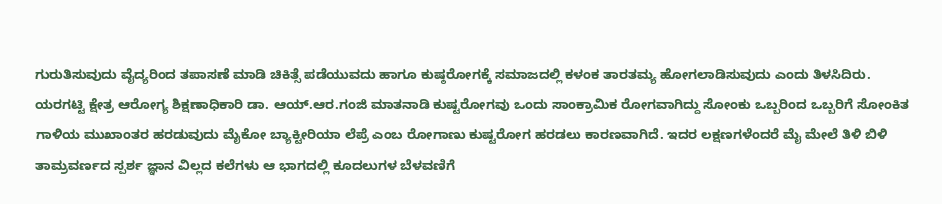ಗುರುತಿಸುವುದು ವೈದ್ಯರಿಂದ ತಪಾಸಣೆ ಮಾಡಿ ಚಿಕಿತ್ಸೆ ಪಡೆಯುವದು ಹಾಗೂ ಕುಷ್ಠರೋಗಕ್ಕೆ ಸಮಾಜದಲ್ಲಿ ಕಳಂಕ ತಾರತಮ್ಯ ಹೋಗಲಾಡಿಸುವುದು ಎಂದು ತಿಳಸಿದಿರು.
ಯರಗಟ್ಟಿ ಕ್ಷೇತ್ರ ಆರೋಗ್ಯ ಶಿಕ್ಷಣಾಧಿಕಾರಿ ಡಾ. ಆಯ್.ಆರ.ಗಂಜಿ ಮಾತನಾಡಿ ಕುಷ್ಟರೋಗವು ಒಂದು ಸಾಂಕ್ರಾಮಿಕ ರೋಗವಾಗಿದ್ದು ಸೋಂಕು ಒಬ್ಬರಿಂದ ಒಬ್ಬರಿಗೆ ಸೋಂಕಿತ ಗಾಳಿಯ ಮುಖಾಂತರ ಹರಡುವುದು ಮೈಕೋ ಬ್ಯಾಕ್ಟೀರಿಯಾ ಲೆಪ್ರೆ ಎಂಬ ರೋಗಾಣು ಕುಷ್ಟರೋಗ ಹರಡಲು ಕಾರಣವಾಗಿದೆ. ಇದರ ಲಕ್ಷಣಗಳೆಂದರೆ ಮೈ ಮೇಲೆ ತಿಳಿ ಬಿಳಿ ತಾಮ್ರವರ್ಣದ ಸ್ಪರ್ಶ ಜ್ಞಾನ ವಿಲ್ಲದ ಕಲೆಗಳು ಆ ಭಾಗದಲ್ಲಿ ಕೂದಲುಗಳ ಬೆಳವಣಿಗೆ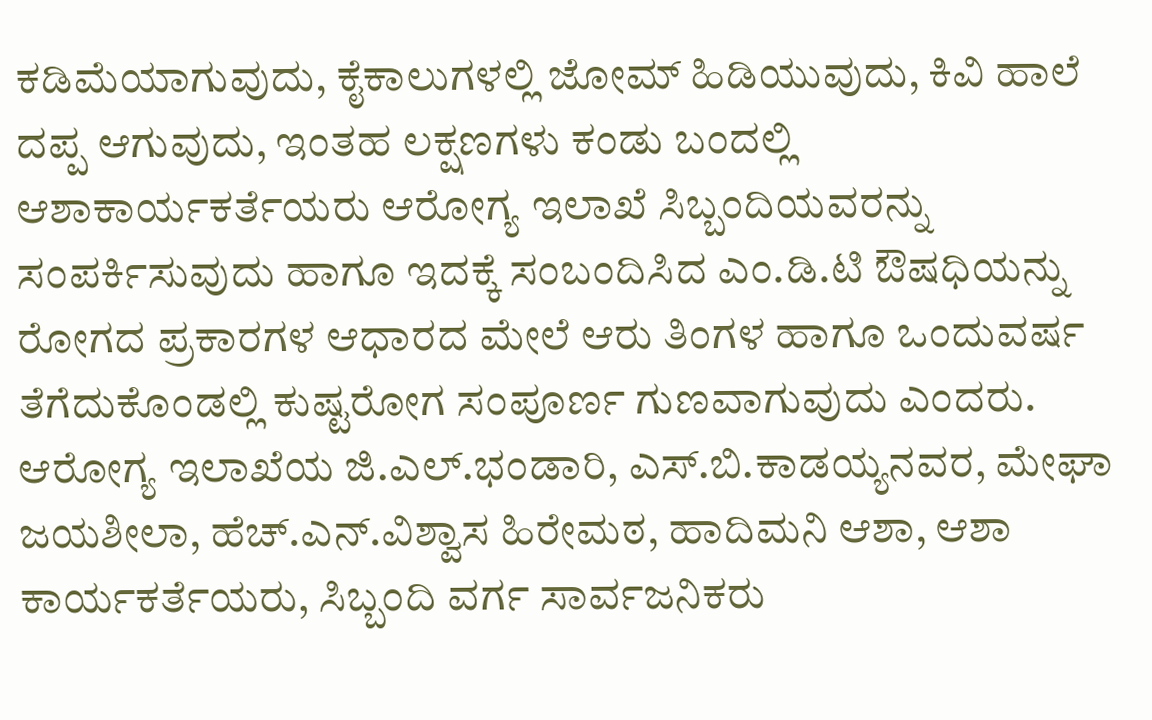ಕಡಿಮೆಯಾಗುವುದು, ಕೈಕಾಲುಗಳಲ್ಲಿ ಜೋಮ್ ಹಿಡಿಯುವುದು, ಕಿವಿ ಹಾಲೆ ದಪ್ಪ ಆಗುವುದು, ಇಂತಹ ಲಕ್ಷಣಗಳು ಕಂಡು ಬಂದಲ್ಲಿ ಆಶಾಕಾರ್ಯಕರ್ತೆಯರು ಆರೋಗ್ಯ ಇಲಾಖೆ ಸಿಬ್ಬಂದಿಯವರನ್ನು ಸಂಪರ್ಕಿಸುವುದು ಹಾಗೂ ಇದಕ್ಕೆ ಸಂಬಂದಿಸಿದ ಎಂ.ಡಿ.ಟಿ ಔಷಧಿಯನ್ನು ರೋಗದ ಪ್ರಕಾರಗಳ ಆಧಾರದ ಮೇಲೆ ಆರು ತಿಂಗಳ ಹಾಗೂ ಒಂದುವರ್ಷ ತೆಗೆದುಕೊಂಡಲ್ಲಿ ಕುಷ್ಟರೋಗ ಸಂಪೂರ್ಣ ಗುಣವಾಗುವುದು ಎಂದರು.
ಆರೋಗ್ಯ ಇಲಾಖೆಯ ಜಿ.ಎಲ್.ಭಂಡಾರಿ, ಎಸ್.ಬಿ.ಕಾಡಯ್ಯನವರ, ಮೇಘಾ ಜಯಶೀಲಾ, ಹೆಚ್.ಎನ್.ವಿಶ್ವಾಸ ಹಿರೇಮಠ, ಹಾದಿಮನಿ ಆಶಾ, ಆಶಾ ಕಾರ್ಯಕರ್ತೆಯರು, ಸಿಬ್ಬಂದಿ ವರ್ಗ ಸಾರ್ವಜನಿಕರು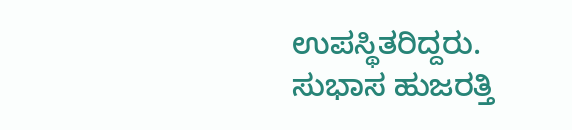ಉಪಸ್ಥಿತರಿದ್ದರು.
ಸುಭಾಸ ಹುಜರತ್ತಿ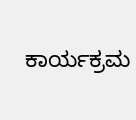ಕಾರ್ಯಕ್ರಮ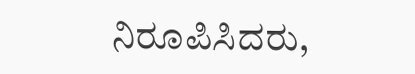ನಿರೂಪಿಸಿದರು,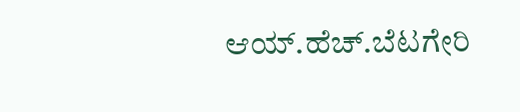ಆಯ್.ಹೆಚ್.ಬೆಟಗೇರಿ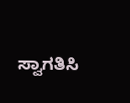ಸ್ವಾಗತಿಸಿ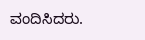ವಂದಿಸಿದರು.